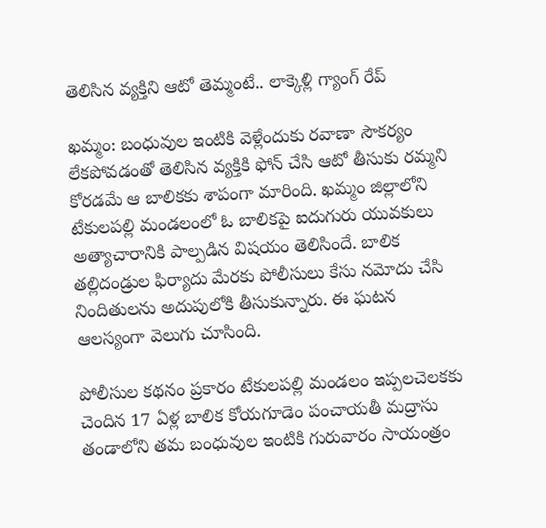తెలిసిన వ్యక్తిని ఆటో తెమ్మంటే.. లాక్కెళ్లి గ్యాంగ్ రేప్

ఖమ్మం: బంధువుల ఇంటికి వెళ్లేందుకు రవాణా సౌకర్యం లేకపోవడంతో తెలిసిన వ్యక్తికి ఫోన్ చేసి ఆటో తీసుకు రమ్మని కోరడమే ఆ బాలికకు శాపంగా మారింది. ఖమ్మం జిల్లాలోని టేకులపల్లి మండలంలో ఓ బాలికపై ఐదుగురు యువకులు అత్యాచారానికి పాల్పడిన విషయం తెలిసిందే. బాలిక తల్లిదండ్రుల ఫిర్యాదు మేరకు పోలీసులు కేసు నమోదు చేసి నిందితులను అదుపులోకి తీసుకున్నారు. ఈ ఘటన ఆలస్యంగా వెలుగు చూసింది.

పోలీసుల కథనం ప్రకారం టేకులపల్లి మండలం ఇప్పలచెలకకు చెందిన 17 ఏళ్ల బాలిక కోయగూడెం పంచాయతీ మద్రాసు తండాలోని తమ బంధువుల ఇంటికి గురువారం సాయంత్రం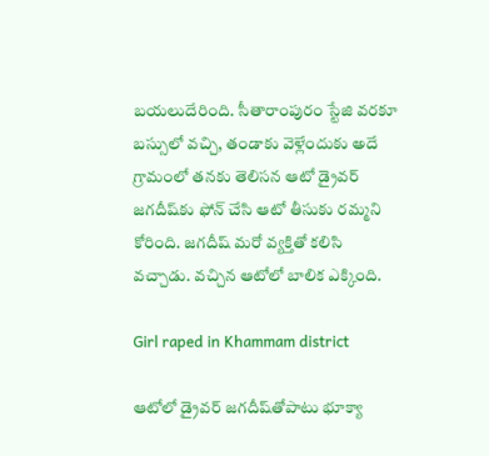బయలుదేరింది. సీతారాంపురం స్టేజి వరకూ బస్సులో వచ్చి, తండాకు వెళ్లేందుకు అదే గ్రామంలో తనకు తెలిసన ఆటో డ్రైవర్ జగదీష్‌కు ఫోన్ చేసి ఆటో తీసుకు రమ్మని కోరింది. జగదీష్ మరో వ్యక్తితో కలిసి వచ్చాడు. వచ్చిన ఆటోలో బాలిక ఎక్కింది.

Girl raped in Khammam district

ఆటోలో డ్రైవర్ జగదీష్‌తోపాటు భూక్యా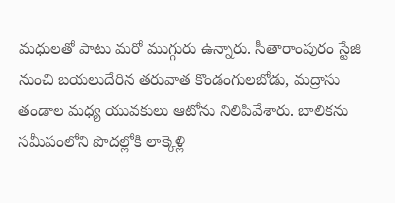మధులతో పాటు మరో ముగ్గురు ఉన్నారు. సీతారాంపురం స్టేజి నుంచి బయలుదేరిన తరువాత కొండంగులబోడు, మద్రాసు తండాల మధ్య యువకులు ఆటోను నిలిపివేశారు. బాలికను సమీపంలోని పొదల్లోకి లాక్కెళ్లి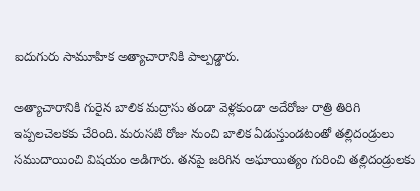ఐదుగురు సామూహిక అత్యాచారానికి పాల్పడ్డారు.

అత్యాచారానికి గురైన బాలిక మద్రాసు తండా వెళ్లకుండా అదేరోజు రాత్రి తిరిగి ఇప్పలచెలకకు చేరింది. మరుసటి రోజు నుంచి బాలిక ఏడుస్తుండటంతో తల్లిదండ్రులు సముదాయించి విషయం అడిగారు. తనపై జరిగిన అఘాయిత్యం గురించి తల్లిదండ్రులకు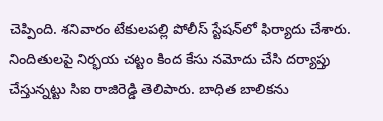చెప్పింది. శనివారం టేకులపల్లి పోలీస్ స్టేషన్‌లో ఫిర్యాదు చేశారు. నిందితులపై నిర్భయ చట్టం కింద కేసు నమోదు చేసి దర్యాప్తు చేస్తున్నట్టు సిఐ రాజిరెడ్డి తెలిపారు. బాధిత బాలికను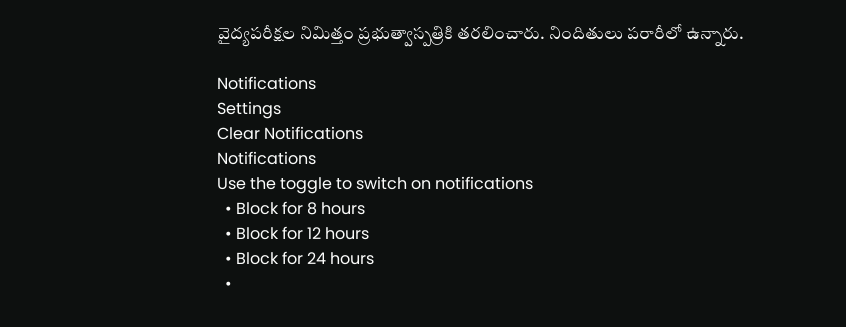వైద్యపరీక్షల నిమిత్తం ప్రభుత్వాస్పత్రికి తరలించారు. నిందితులు పరారీలో ఉన్నారు.

Notifications
Settings
Clear Notifications
Notifications
Use the toggle to switch on notifications
  • Block for 8 hours
  • Block for 12 hours
  • Block for 24 hours
  •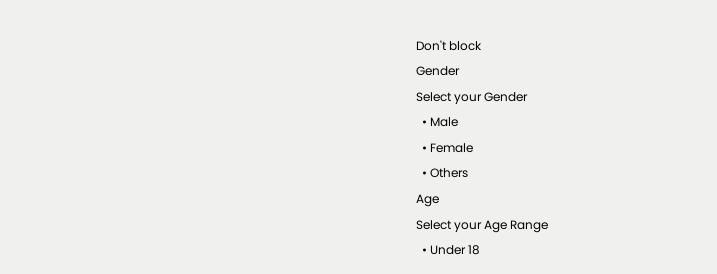Don't block
Gender
Select your Gender
  • Male
  • Female
  • Others
Age
Select your Age Range
  • Under 18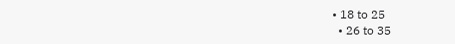• 18 to 25
  • 26 to 35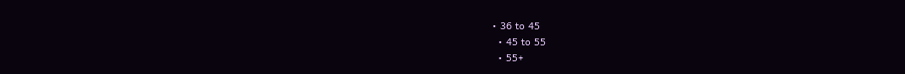• 36 to 45
  • 45 to 55
  • 55+